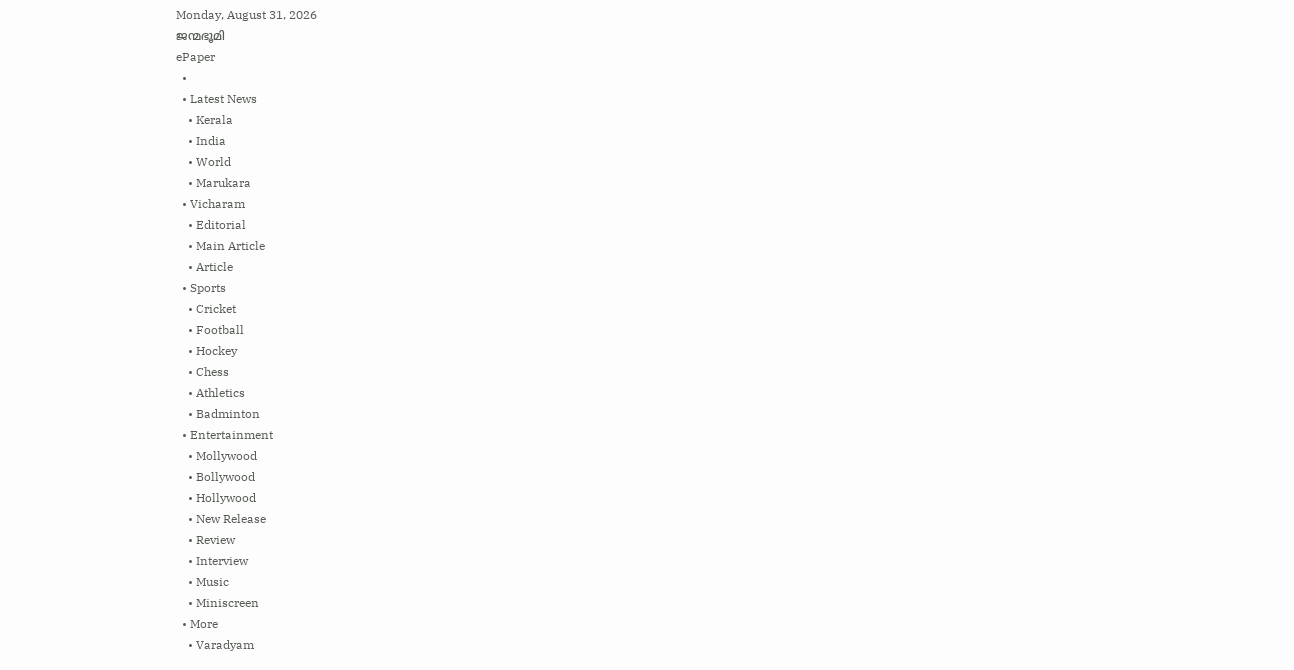Monday, August 31, 2026
ജന്മഭൂമി
ePaper
  •
  • Latest News
    • Kerala
    • India
    • World
    • Marukara
  • Vicharam
    • Editorial
    • Main Article
    • Article
  • Sports
    • Cricket
    • Football
    • Hockey
    • Chess
    • Athletics
    • Badminton
  • Entertainment
    • Mollywood
    • Bollywood
    • Hollywood
    • New Release
    • Review
    • Interview
    • Music
    • Miniscreen
  • More
    • Varadyam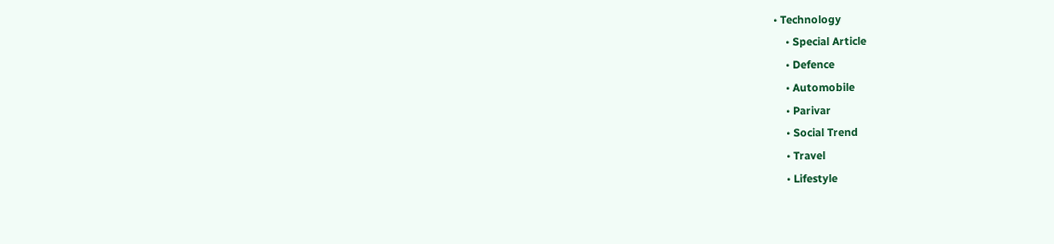• Technology
    • Special Article
    • Defence
    • Automobile
    • Parivar
    • Social Trend
    • Travel
    • Lifestyle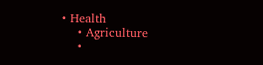• Health
    • Agriculture
    •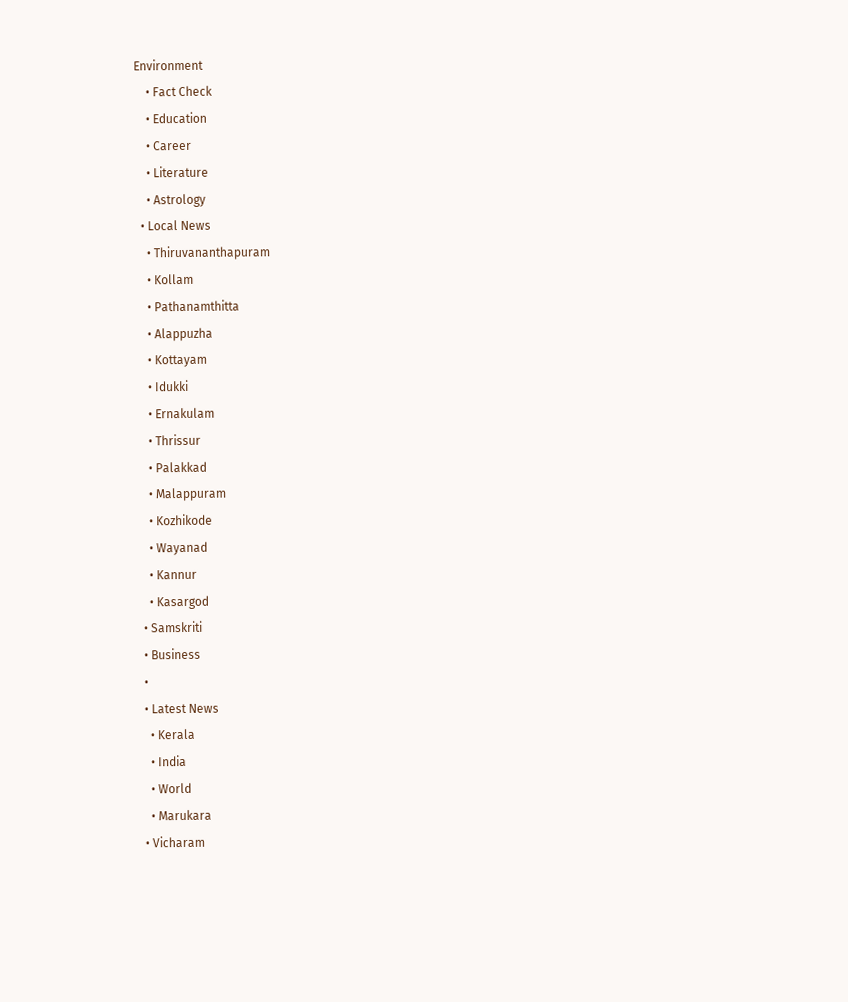Environment
    • Fact Check
    • Education
    • Career
    • Literature
    • Astrology
  • Local News
    • Thiruvananthapuram
    • Kollam
    • Pathanamthitta
    • Alappuzha
    • Kottayam
    • Idukki
    • Ernakulam
    • Thrissur
    • Palakkad
    • Malappuram
    • Kozhikode
    • Wayanad
    • Kannur
    • Kasargod
  • Samskriti
  • Business
  •
  • Latest News
    • Kerala
    • India
    • World
    • Marukara
  • Vicharam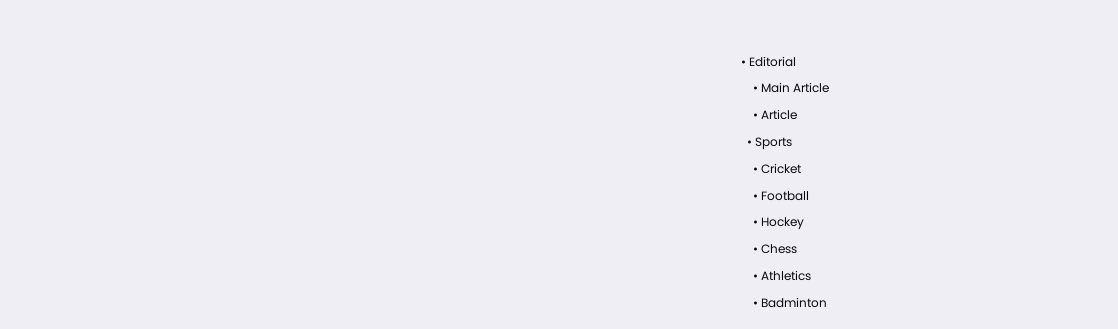• Editorial
    • Main Article
    • Article
  • Sports
    • Cricket
    • Football
    • Hockey
    • Chess
    • Athletics
    • Badminton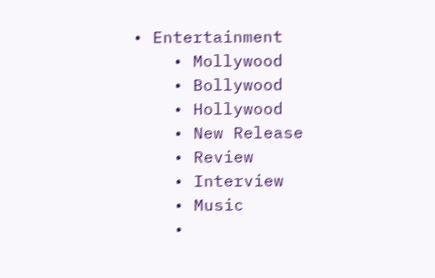• Entertainment
    • Mollywood
    • Bollywood
    • Hollywood
    • New Release
    • Review
    • Interview
    • Music
    •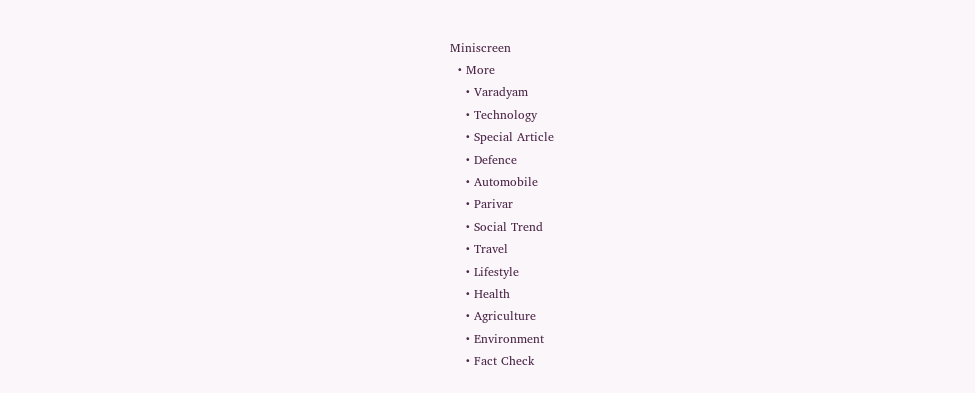Miniscreen
  • More
    • Varadyam
    • Technology
    • Special Article
    • Defence
    • Automobile
    • Parivar
    • Social Trend
    • Travel
    • Lifestyle
    • Health
    • Agriculture
    • Environment
    • Fact Check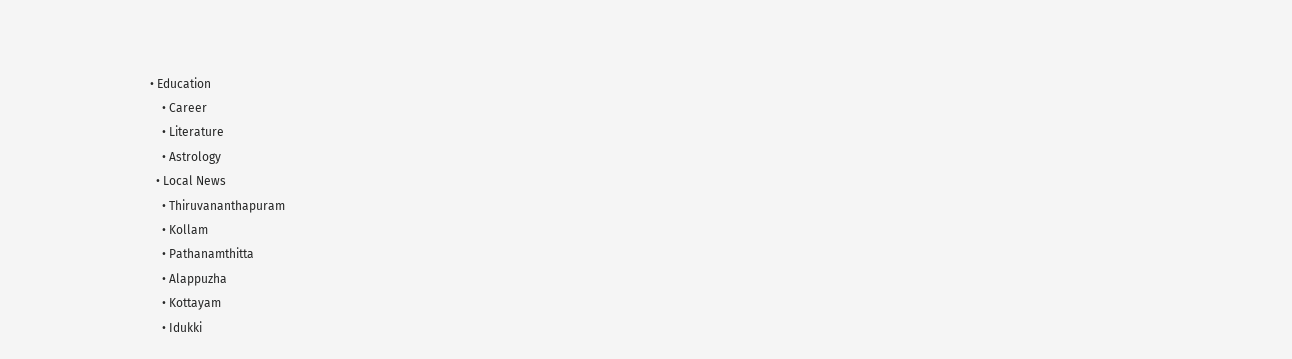• Education
    • Career
    • Literature
    • Astrology
  • Local News
    • Thiruvananthapuram
    • Kollam
    • Pathanamthitta
    • Alappuzha
    • Kottayam
    • Idukki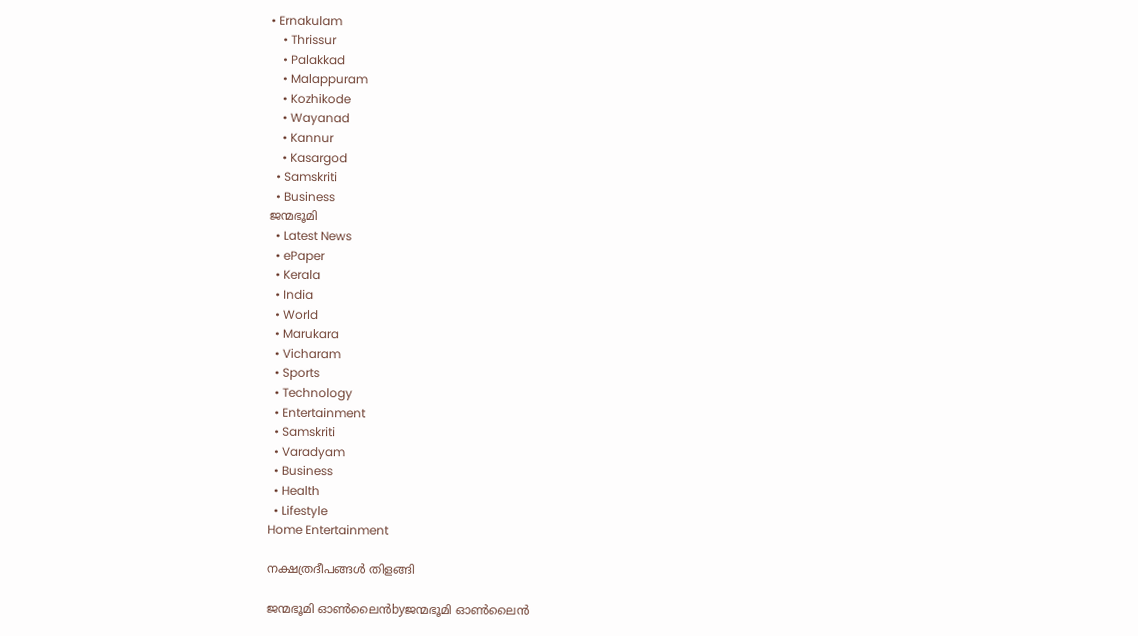• Ernakulam
    • Thrissur
    • Palakkad
    • Malappuram
    • Kozhikode
    • Wayanad
    • Kannur
    • Kasargod
  • Samskriti
  • Business
ജന്മഭൂമി
  • Latest News
  • ePaper
  • Kerala
  • India
  • World
  • Marukara
  • Vicharam
  • Sports
  • Technology
  • Entertainment
  • Samskriti
  • Varadyam
  • Business
  • Health
  • Lifestyle
Home Entertainment

നക്ഷത്രദീപങ്ങള്‍ തിളങ്ങി

ജന്മഭൂമി ഓണ്‍ലൈന്‍byജന്മഭൂമി ഓണ്‍ലൈന്‍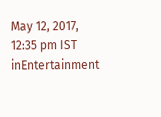May 12, 2017, 12:35 pm IST
inEntertainment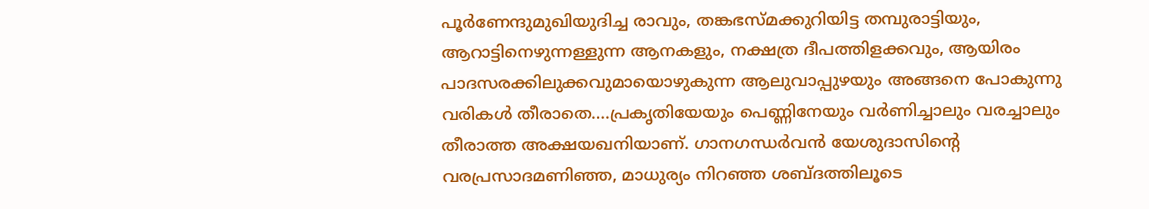പൂര്‍ണേന്ദുമുഖിയുദിച്ച രാവും, തങ്കഭസ്മക്കുറിയിട്ട തമ്പുരാട്ടിയും, ആറാട്ടിനെഴുന്നള്ളുന്ന ആനകളും, നക്ഷത്ര ദീപത്തിളക്കവും, ആയിരം പാദസരക്കിലുക്കവുമായൊഴുകുന്ന ആലുവാപ്പുഴയും അങ്ങനെ പോകുന്നു വരികള്‍ തീരാതെ….പ്രകൃതിയേയും പെണ്ണിനേയും വര്‍ണിച്ചാലും വരച്ചാലും തീരാത്ത അക്ഷയഖനിയാണ്‌. ഗാനഗന്ധര്‍വന്‍ യേശുദാസിന്റെ വരപ്രസാദമണിഞ്ഞ, മാധുര്യം നിറഞ്ഞ ശബ്ദത്തിലൂടെ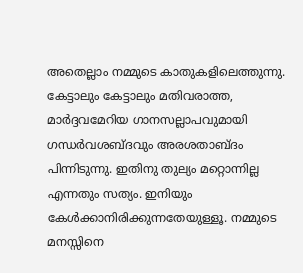അതെല്ലാം നമ്മുടെ കാതുകളിലെത്തുന്നു. കേട്ടാലും കേട്ടാലും മതിവരാത്ത, മാര്‍ദ്ദവമേറിയ ഗാനസല്ലാപവുമായി ഗന്ധര്‍വശബ്ദവും അരശതാബ്ദം പിന്നിടുന്നു. ഇതിനു തുല്യം മറ്റൊന്നില്ല എന്നതും സത്യം. ഇനിയും കേള്‍ക്കാനിരിക്കുന്നതേയുള്ളൂ. നമ്മുടെ മനസ്സിനെ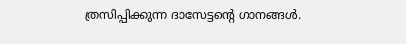ത്രസിപ്പിക്കുന്ന ദാസേട്ടന്റെ ഗാനങ്ങള്‍.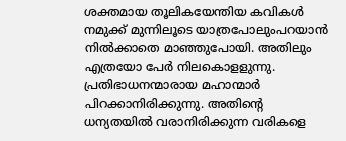ശക്തമായ തൂലികയേന്തിയ കവികള്‍ നമുക്ക്‌ മുന്നിലൂടെ യാത്രപോലുംപറയാന്‍ നില്‍ക്കാതെ മാഞ്ഞുപോയി. അതിലും എത്രയോ പേര്‍ നിലകൊളളുന്നു. പ്രതിഭാധനന്മാരായ മഹാന്മാര്‍ പിറക്കാനിരിക്കുന്നു. അതിന്റെ ധന്യതയില്‍ വരാനിരിക്കുന്ന വരികളെ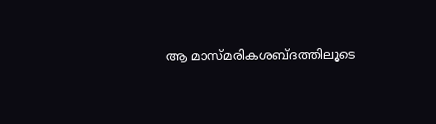ആ മാസ്മരികശബ്ദത്തിലൂടെ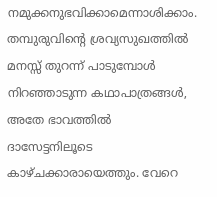നമുക്കനുഭവിക്കാമെന്നാശിക്കാം. തമ്പുരുവിന്റെ ശ്രവ്യസുഖത്തില്‍ മനസ്സ്‌ തുറന്ന്‌ പാടുമ്പോള്‍ നിറഞ്ഞാടുന്ന കഥാപാത്രങ്ങള്‍, അതേ ഭാവത്തില്‍ ദാസേട്ടനിലൂടെ കാഴ്ചക്കാരായെത്തും. വേറെ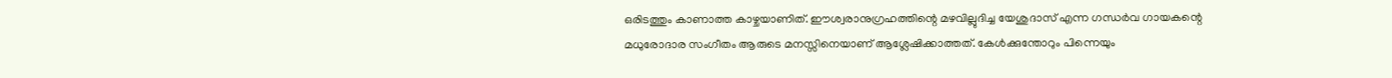ഒരിടത്തും കാണാത്ത കാഴ്ചയാണിത്‌. ഈശ്വരാനുഗ്രഹത്തിന്റെ മഴവില്ലുദിച്ച യേശുദാസ്‌ എന്ന ഗന്ധര്‍വ ഗായകന്റെ മധുരോദാര സംഗീതം ആരുടെ മനസ്സിനെയാണ്‌ ആശ്ലേഷിക്കാത്തത്‌. കേള്‍ക്കുന്തോറും പിന്നെയും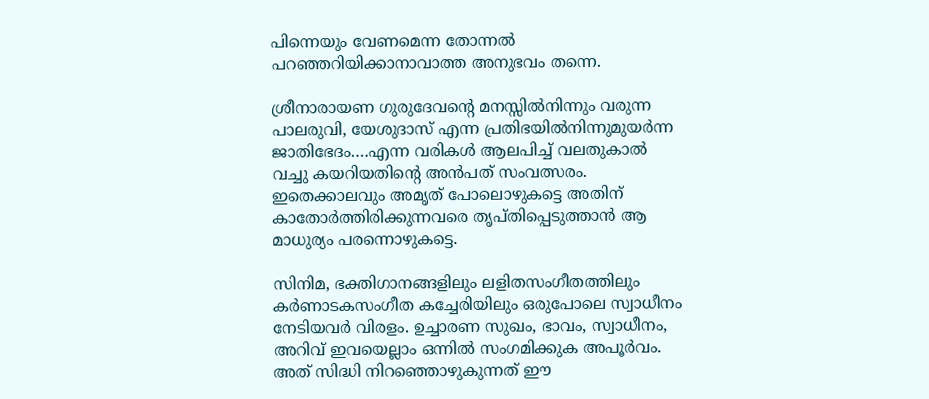പിന്നെയും വേണമെന്ന തോന്നല്‍ പറഞ്ഞറിയിക്കാനാവാത്ത അനുഭവം തന്നെ.

ശ്രീനാരായണ ഗുരുദേവന്റെ മനസ്സില്‍നിന്നും വരുന്ന പാലരുവി, യേശുദാസ്‌ എന്ന പ്രതിഭയില്‍നിന്നുമുയര്‍ന്ന ജാതിഭേദം….എന്ന വരികള്‍ ആലപിച്ച്‌ വലതുകാല്‍ വച്ചു കയറിയതിന്റെ അന്‍പത്‌ സംവത്സരം. ഇതെക്കാലവും അമൃത്‌ പോലൊഴുകട്ടെ അതിന്‌ കാതോര്‍ത്തിരിക്കുന്നവരെ തൃപ്തിപ്പെടുത്താന്‍ ആ മാധുര്യം പരന്നൊഴുകട്ടെ.

സിനിമ, ഭക്തിഗാനങ്ങളിലും ലളിതസംഗീതത്തിലും കര്‍ണാടകസംഗീത കച്ചേരിയിലും ഒരുപോലെ സ്വാധീനം നേടിയവര്‍ വിരളം. ഉച്ചാരണ സുഖം, ഭാവം, സ്വാധീനം, അറിവ്‌ ഇവയെല്ലാം ഒന്നില്‍ സംഗമിക്കുക അപൂര്‍വം. അത്‌ സിദ്ധി നിറഞ്ഞൊഴുകുന്നത്‌ ഈ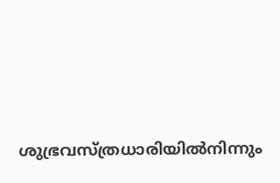ശുഭ്രവസ്ത്രധാരിയില്‍നിന്നും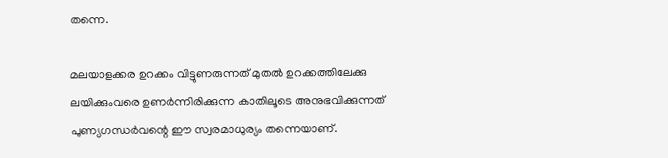തന്നെ.

മലയാളക്കര ഉറക്കം വിട്ടുണരുന്നത്‌ മുതല്‍ ഉറക്കത്തിലേക്കു ലയിക്കുംവരെ ഉണര്‍ന്നിരിക്കുന്ന കാതിലൂടെ അനുഭവിക്കുന്നത്‌ പുണ്യഗന്ധര്‍വന്റെ ഈ സ്വരമാധുര്യം തന്നെയാണ്‌.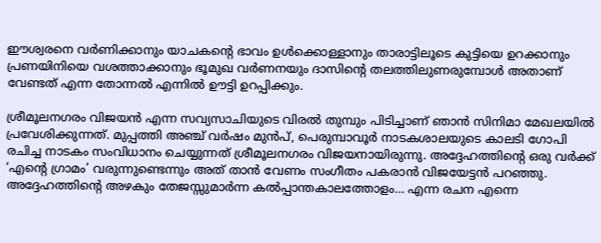ഈശ്വരനെ വര്‍ണിക്കാനും യാചകന്റെ ഭാവം ഉള്‍ക്കൊള്ളാനും താരാട്ടിലൂടെ കുട്ടിയെ ഉറക്കാനും പ്രണയിനിയെ വശത്താക്കാനും ഭൂമുഖ വര്‍ണനയും ദാസിന്റെ തലത്തിലുണരുമ്പോള്‍ അതാണ്‌ വേണ്ടത്‌ എന്ന തോന്നല്‍ എന്നില്‍ ഊട്ടി ഉറപ്പിക്കും.

ശ്രീമൂലനഗരം വിജയന്‍ എന്ന സവ്യസാചിയുടെ വിരല്‍ തുമ്പും പിടിച്ചാണ്‌ ഞാന്‍ സിനിമാ മേഖലയില്‍ പ്രവേശിക്കുന്നത്‌. മുപ്പത്തി അഞ്ച്‌ വര്‍ഷം മുന്‍പ്‌, പെരുമ്പാവൂര്‍ നാടകശാലയുടെ കാലടി ഗോപി രചിച്ച നാടകം സംവിധാനം ചെയ്യുന്നത്‌ ശ്രീമൂലനഗരം വിജയനായിരുന്നു. അദ്ദേഹത്തിന്റെ ഒരു വര്‍ക്ക്‌ ‘എന്റെ ഗ്രാമം’ വരുന്നുണ്ടെന്നും അത്‌ താന്‍ വേണം സംഗീതം പകരാന്‍ വിജയേട്ടന്‍ പറഞ്ഞു. അദ്ദേഹത്തിന്റെ അഴകും തേജസ്സുമാര്‍ന്ന കല്‍പ്പാന്തകാലത്തോളം… എന്ന രചന എന്നെ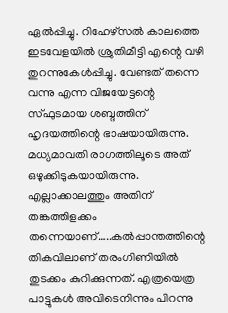ഏല്‍പ്പിച്ചു. റിഹേഴ്സല്‍ കാലത്തെ ഇടവേളയില്‍ ശ്രുതിമീട്ടി എന്റെ വഴി തുറന്നുകേള്‍പ്പിച്ചു. വേണ്ടത്‌ തന്നെ വന്നു എന്ന വിജയേട്ടന്റെ സ്ഫുടമായ ശബ്ദത്തിന്‌ ഹൃദയത്തിന്റെ ഭാഷയായിരുന്നു. മധ്യമാവതി രാഗത്തിലൂടെ അത്‌ ഒഴുക്കിടുകയായിരുന്നു. എല്ലാക്കാലത്തും അതിന്‌ തങ്കത്തിളക്കം തന്നെയാണ്‌…..കല്‍പ്പാന്തത്തിന്റെ തികവിലാണ്‌ തരംഗിണിയില്‍ തുടക്കം കുറിക്കുന്നത്‌. എത്രയെത്ര പാട്ടുകള്‍ അവിടെനിന്നും പിറന്നു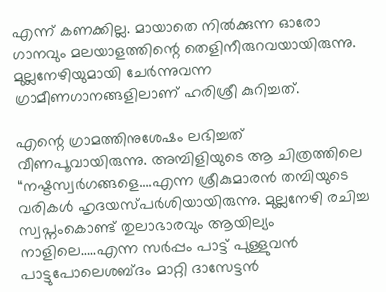എന്ന്‌ കണക്കില്ല. മായാതെ നില്‍ക്കുന്ന ഓരോ ഗാനവും മലയാളത്തിന്റെ തെളിനീരുറവയായിരുന്നു. മുല്ലനേഴിയുമായി ചേര്‍ന്നുവന്ന ഗ്രാമീണഗാനങ്ങളിലാണ്‌ ഹരിശ്രീ കുറിച്ചത്‌.

എന്റെ ഗ്രാമത്തിനുശേഷം ലഭിച്ചത്‌ വീണപൂവായിരുന്നു. അമ്പിളിയുടെ ആ ചിത്രത്തിലെ “നഷ്ടസ്വര്‍ഗങ്ങളെ….എന്ന ശ്രീകുമാരന്‍ തമ്പിയുടെ വരികള്‍ ഹൃദയസ്പര്‍ശിയായിരുന്നു. മുല്ലനേഴി രചിച്ച സ്വപ്നംകൊണ്ട്‌ തുലാഭാരവും ആയില്യം നാളിലെ…..എന്ന സര്‍പ്പം പാട്ട്‌ പുള്ളുവന്‍ പാട്ടുപോലെശബ്ദം മാറ്റി ദാസേട്ടന്‍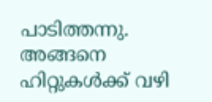പാടിത്തന്നു. അങ്ങനെ ഹിറ്റുകള്‍ക്ക്‌ വഴി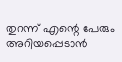തുറന്ന്‌ എന്റെ പേരും അറിയപ്പെടാന്‍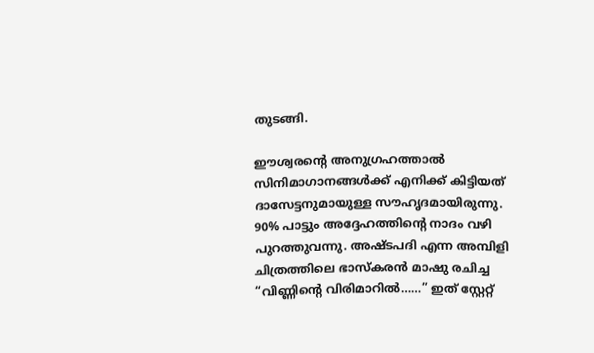തുടങ്ങി.

ഈശ്വരന്റെ അനുഗ്രഹത്താല്‍ സിനിമാഗാനങ്ങള്‍ക്ക്‌ എനിക്ക്‌ കിട്ടിയത്‌ ദാസേട്ടനുമായുള്ള സൗഹൃദമായിരുന്നു. 90% പാട്ടും അദ്ദേഹത്തിന്റെ നാദം വഴി പുറത്തുവന്നു. അഷ്ടപദി എന്ന അമ്പിളി ചിത്രത്തിലെ ഭാസ്കരന്‍ മാഷു രചിച്ച “വിണ്ണിന്റെ വിരിമാറില്‍……” ഇത്‌ സ്റ്റേറ്റ്‌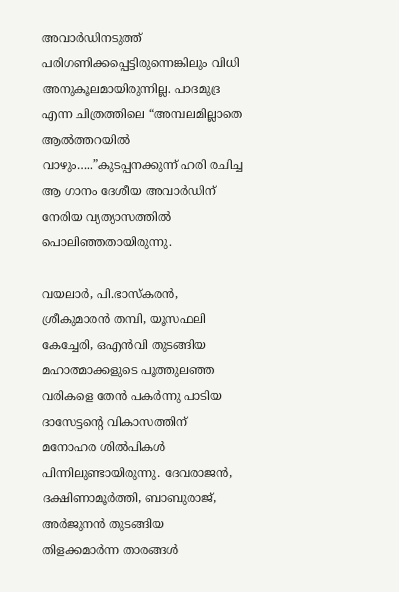അവാര്‍ഡിനടുത്ത്‌ പരിഗണിക്കപ്പെട്ടിരുന്നെങ്കിലും വിധി അനുകൂലമായിരുന്നില്ല. പാദമുദ്ര എന്ന ചിത്രത്തിലെ “അമ്പലമില്ലാതെ ആല്‍ത്തറയില്‍ വാഴും…..”കുടപ്പനക്കുന്ന്‌ ഹരി രചിച്ച ആ ഗാനം ദേശീയ അവാര്‍ഡിന്‌ നേരിയ വ്യത്യാസത്തില്‍ പൊലിഞ്ഞതായിരുന്നു.

വയലാര്‍, പി.ഭാസ്കരന്‍, ശ്രീകുമാരന്‍ തമ്പി, യൂസഫലി കേച്ചേരി, ഒഎന്‍വി തുടങ്ങിയ മഹാത്മാക്കളുടെ പൂത്തുലഞ്ഞ വരികളെ തേന്‍ പകര്‍ന്നു പാടിയ ദാസേട്ടന്റെ വികാസത്തിന്‌ മനോഹര ശില്‍പികള്‍ പിന്നിലുണ്ടായിരുന്നു. ദേവരാജന്‍, ദക്ഷിണാമൂര്‍ത്തി, ബാബുരാജ്‌, അര്‍ജുനന്‍ തുടങ്ങിയ തിളക്കമാര്‍ന്ന താരങ്ങള്‍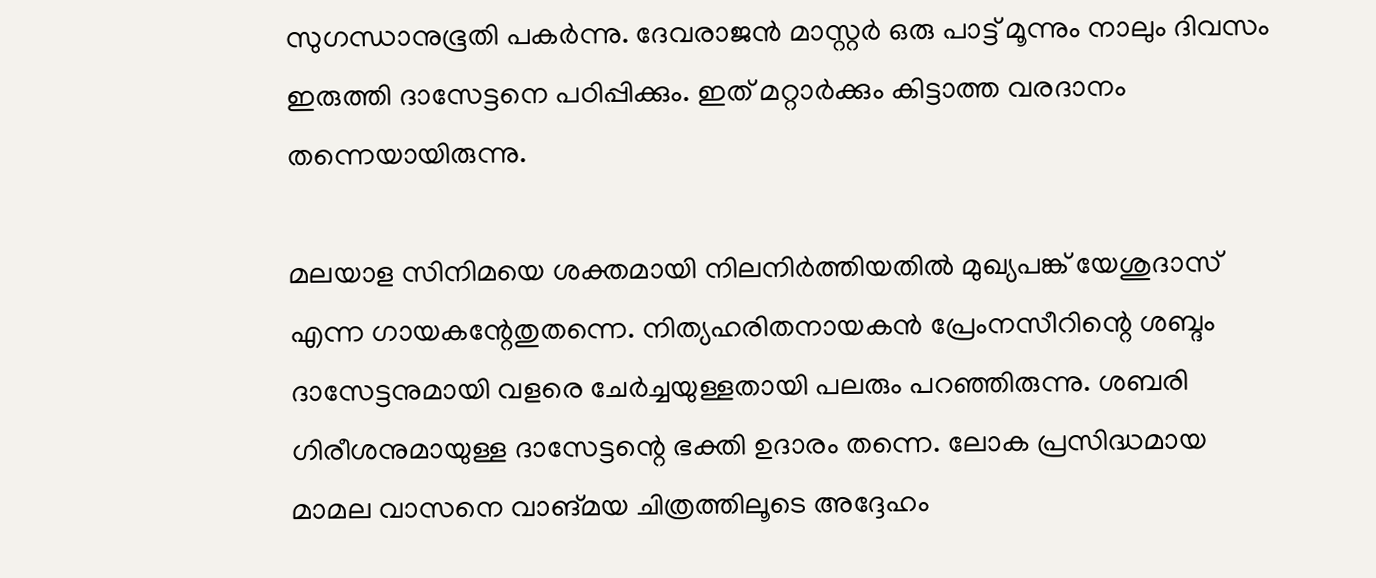സുഗന്ധാനുഭൂതി പകര്‍ന്നു. ദേവരാജന്‍ മാസ്റ്റര്‍ ഒരു പാട്ട്‌ മൂന്നും നാലും ദിവസം ഇരുത്തി ദാസേട്ടനെ പഠിപ്പിക്കും. ഇത്‌ മറ്റാര്‍ക്കും കിട്ടാത്ത വരദാനം തന്നെയായിരുന്നു.

മലയാള സിനിമയെ ശക്തമായി നിലനിര്‍ത്തിയതില്‍ മുഖ്യപങ്ക്‌ യേശുദാസ്‌ എന്ന ഗായകന്റേതുതന്നെ. നിത്യഹരിതനായകന്‍ പ്രേംനസീറിന്റെ ശബ്ദം ദാസേട്ടനുമായി വളരെ ചേര്‍ച്ചയുള്ളതായി പലരും പറഞ്ഞിരുന്നു. ശബരി ഗിരീശനുമായുള്ള ദാസേട്ടന്റെ ഭക്തി ഉദാരം തന്നെ. ലോക പ്രസിദ്ധമായ മാമല വാസനെ വാങ്മയ ചിത്രത്തിലൂടെ അദ്ദേഹം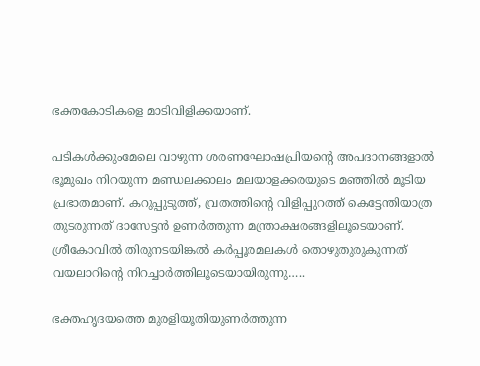ഭക്തകോടികളെ മാടിവിളിക്കയാണ്‌.

പടികള്‍ക്കുംമേലെ വാഴുന്ന ശരണഘോഷപ്രിയന്റെ അപദാനങ്ങളാല്‍ ഭൂമുഖം നിറയുന്ന മണ്ഡലക്കാലം മലയാളക്കരയുടെ മഞ്ഞില്‍ മൂടിയ പ്രഭാതമാണ്‌. കറുപ്പുടുത്ത്‌, വ്രതത്തിന്റെ വിളിപ്പുറത്ത്‌ കെട്ടേന്തിയാത്ര തുടരുന്നത്‌ ദാസേട്ടന്‍ ഉണര്‍ത്തുന്ന മന്ത്രാക്ഷരങ്ങളിലൂടെയാണ്‌. ശ്രീകോവില്‍ തിരുനടയിങ്കല്‍ കര്‍പ്പൂരമലകള്‍ തൊഴുതുരുകുന്നത്‌ വയലാറിന്റെ നിറച്ചാര്‍ത്തിലൂടെയായിരുന്നു…..

ഭക്തഹൃദയത്തെ മുരളിയൂതിയുണര്‍ത്തുന്ന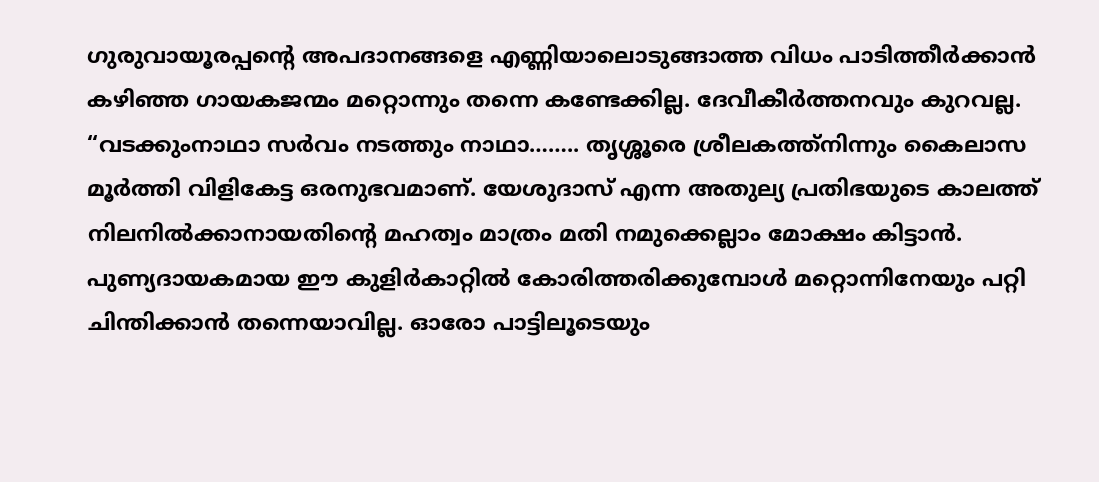ഗുരുവായൂരപ്പന്റെ അപദാനങ്ങളെ എണ്ണിയാലൊടുങ്ങാത്ത വിധം പാടിത്തീര്‍ക്കാന്‍ കഴിഞ്ഞ ഗായകജന്മം മറ്റൊന്നും തന്നെ കണ്ടേക്കില്ല. ദേവീകീര്‍ത്തനവും കുറവല്ല. “വടക്കുംനാഥാ സര്‍വം നടത്തും നാഥാ…….. തൃശ്ശൂരെ ശ്രീലകത്ത്നിന്നും കൈലാസ മൂര്‍ത്തി വിളികേട്ട ഒരനുഭവമാണ്‌. യേശുദാസ്‌ എന്ന അതുല്യ പ്രതിഭയുടെ കാലത്ത്‌ നിലനില്‍ക്കാനായതിന്റെ മഹത്വം മാത്രം മതി നമുക്കെല്ലാം മോക്ഷം കിട്ടാന്‍. പുണ്യദായകമായ ഈ കുളിര്‍കാറ്റില്‍ കോരിത്തരിക്കുമ്പോള്‍ മറ്റൊന്നിനേയും പറ്റി ചിന്തിക്കാന്‍ തന്നെയാവില്ല. ഓരോ പാട്ടിലൂടെയും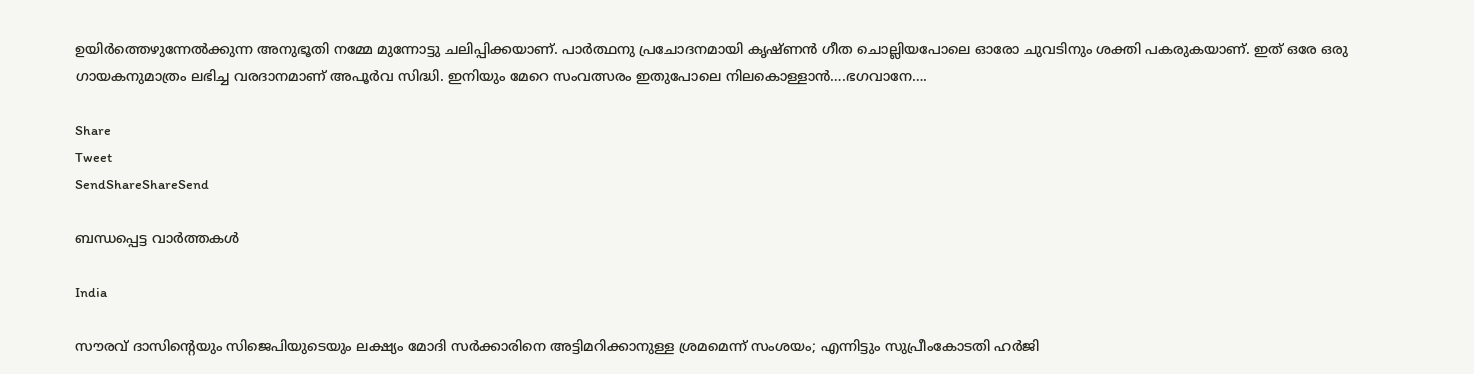ഉയിര്‍ത്തെഴുന്നേല്‍ക്കുന്ന അനുഭൂതി നമ്മേ മുന്നോട്ടു ചലിപ്പിക്കയാണ്‌. പാര്‍ത്ഥനു പ്രചോദനമായി കൃഷ്ണന്‍ ഗീത ചൊല്ലിയപോലെ ഓരോ ചുവടിനും ശക്തി പകരുകയാണ്‌. ഇത്‌ ഒരേ ഒരു ഗായകനുമാത്രം ലഭിച്ച വരദാനമാണ്‌ അപൂര്‍വ സിദ്ധി. ഇനിയും മേറെ സംവത്സരം ഇതുപോലെ നിലകൊള്ളാന്‍….ഭഗവാനേ….

Share
Tweet
SendShareShareSend

ബന്ധപ്പെട്ട വാര്‍ത്തകള്‍

India

സൗരവ് ദാസിന്റെയും സിജെപിയുടെയും ലക്ഷ്യം മോദി സര്‍ക്കാരിനെ അട്ടിമറിക്കാനുള്ള ശ്രമമെന്ന് സംശയം; എന്നിട്ടും സുപ്രീംകോടതി ഹര്‍ജി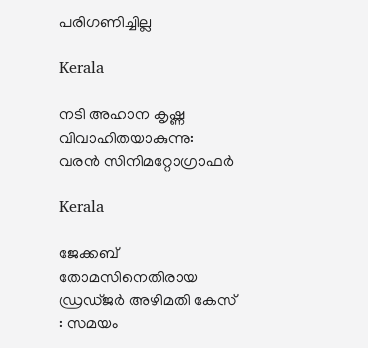പരിഗണിച്ചില്ല

Kerala

നടി അഹാന കൃഷ്ണ വിവാഹിതയാകുന്നു: വരൻ സിനിമറ്റോഗ്രാഫർ

Kerala

ജേക്കബ് തോമസിനെതിരായ ഡ്രഡ്ജര്‍ അഴിമതി കേസ് : സമയം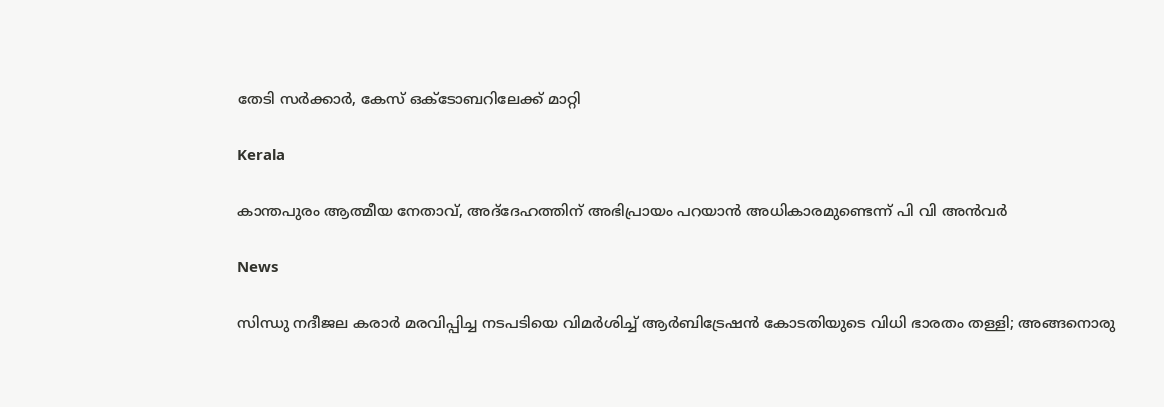തേടി സര്‍ക്കാര്‍, കേസ് ഒക്ടോബറിലേക്ക് മാറ്റി

Kerala

കാന്തപുരം ആത്മീയ നേതാവ്, അദ്‌ദേഹത്തിന് അഭിപ്രായം പറയാന്‍ അധികാരമുണ്ടെന്ന് പി വി അന്‍വര്‍

News

സിന്ധു നദീജല കരാർ മരവിപ്പിച്ച നടപടിയെ വിമർശിച്ച് ആർബിട്രേഷൻ കോടതിയുടെ വിധി ഭാരതം തള്ളി; അങ്ങനൊരു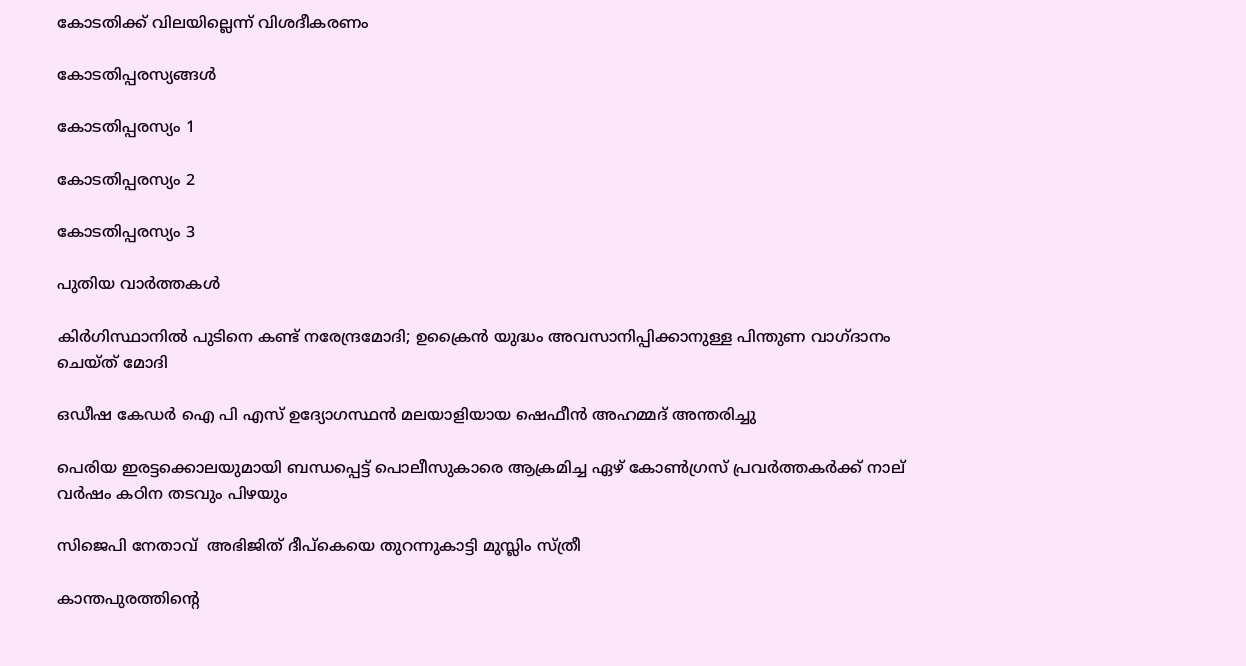കോടതിക്ക് വിലയില്ലെന്ന് വിശദീകരണം

കോടതിപ്പരസ്യങ്ങള്‍

കോടതിപ്പരസ്യം 1

കോടതിപ്പരസ്യം 2

കോടതിപ്പരസ്യം 3

പുതിയ വാര്‍ത്തകള്‍

കിര്‍ഗിസ്ഥാനില്‍ പുടിനെ കണ്ട് നരേന്ദ്രമോദി; ഉക്രൈന്‍ യുദ്ധം അവസാനിപ്പിക്കാനുള്ള പിന്തുണ വാഗ്ദാനം ചെയ്ത് മോദി

ഒഡീഷ കേഡര്‍ ഐ പി എസ് ഉദ്യോഗസ്ഥന്‍ മലയാളിയായ ഷെഫീന്‍ അഹമ്മദ് അന്തരിച്ചു

പെരിയ ഇരട്ടക്കൊലയുമായി ബന്ധപ്പെട്ട് പൊലീസുകാരെ ആക്രമിച്ച ഏഴ് കോണ്‍ഗ്രസ് പ്രവര്‍ത്തകര്‍ക്ക് നാല് വര്‍ഷം കഠിന തടവും പിഴയും

സിജെപി നേതാവ്  അഭിജിത് ദീപ്കെയെ തുറന്നുകാട്ടി മുസ്ലിം സ്ത്രീ

കാന്തപുരത്തിന്റെ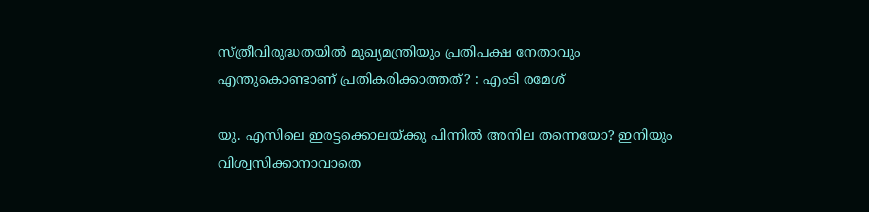സ്ത്രീവിരുദ്ധതയില്‍ മുഖ്യമന്ത്രിയും പ്രതിപക്ഷ നേതാവും എന്തുകൊണ്ടാണ് പ്രതികരിക്കാത്തത്? : എംടി രമേശ്

യു. എസിലെ ഇരട്ടക്കൊലയ്‌ക്കു പിന്നില്‍ അനില തന്നെയോ? ഇനിയും വിശ്വസിക്കാനാവാതെ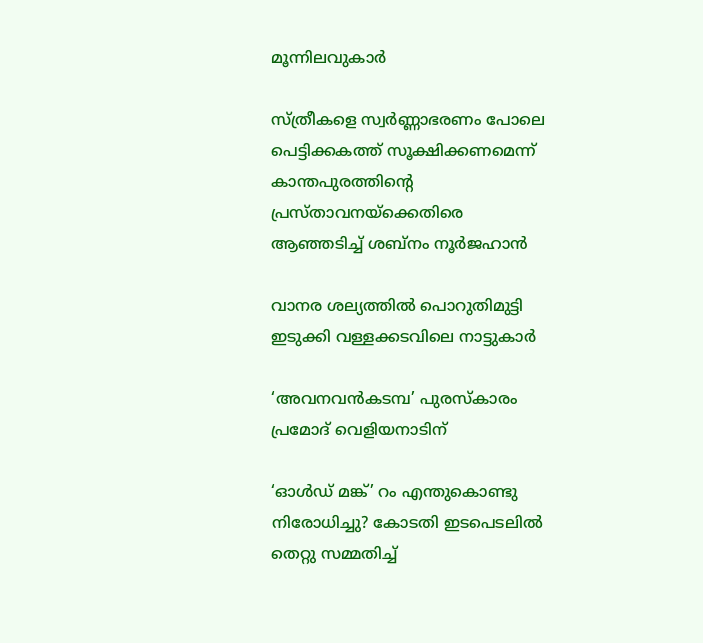മൂന്നിലവുകാര്‍

സ്ത്രീകളെ സ്വര്‍ണ്ണാഭരണം പോലെ പെട്ടിക്കകത്ത് സൂക്ഷിക്കണമെന്ന് കാന്തപുരത്തിന്റെ പ്രസ്താവനയ്‌ക്കെതിരെ ആഞ്ഞടിച്ച് ശബ്നം നൂര്‍ജഹാന്‍

വാനര ശല്യത്തില്‍ പൊറുതിമുട്ടി ഇടുക്കി വള്ളക്കടവിലെ നാട്ടുകാര്‍

‘അവനവൻകടമ്പ’ പുരസ്‌കാരം പ്രമോദ് വെളിയനാടിന്

‘ഓള്‍ഡ് മങ്ക്’ റം എന്തുകൊണ്ടു നിരോധിച്ചു? കോടതി ഇടപെടലില്‍ തെറ്റു സമ്മതിച്ച്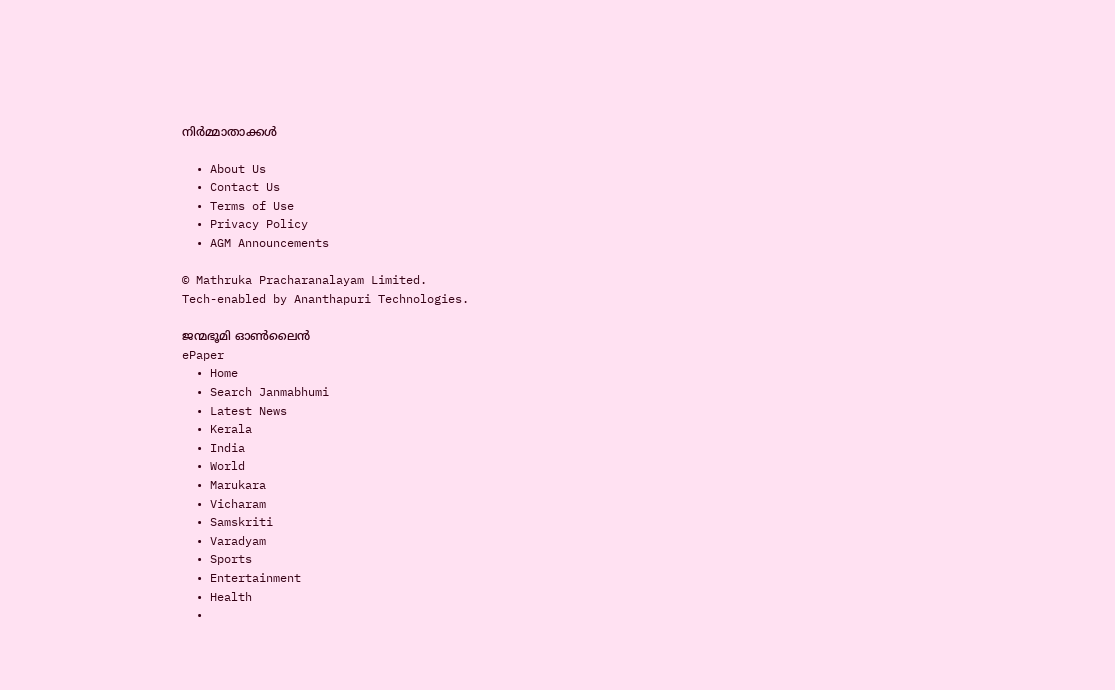നിര്‍മ്മാതാക്കള്‍

  • About Us
  • Contact Us
  • Terms of Use
  • Privacy Policy
  • AGM Announcements

© Mathruka Pracharanalayam Limited.
Tech-enabled by Ananthapuri Technologies.

ജന്മഭൂമി ഓണ്‍ലൈന്‍
ePaper
  • Home
  • Search Janmabhumi
  • Latest News
  • Kerala
  • India
  • World
  • Marukara
  • Vicharam
  • Samskriti
  • Varadyam
  • Sports
  • Entertainment
  • Health
  •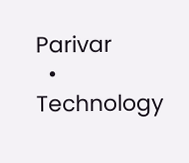Parivar
  • Technology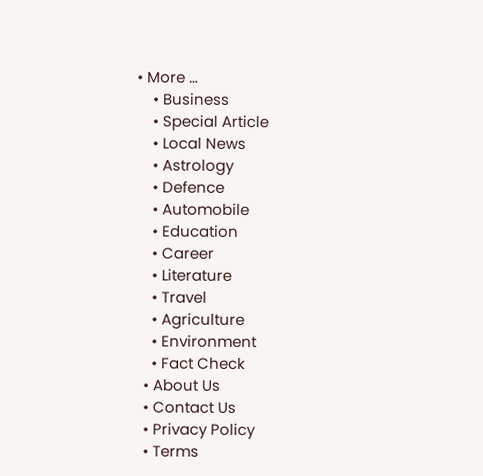• More …
    • Business
    • Special Article
    • Local News
    • Astrology
    • Defence
    • Automobile
    • Education
    • Career
    • Literature
    • Travel
    • Agriculture
    • Environment
    • Fact Check
  • About Us
  • Contact Us
  • Privacy Policy
  • Terms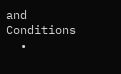and Conditions
  •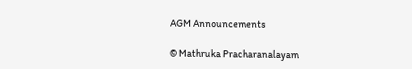AGM Announcements

© Mathruka Pracharanalayam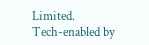Limited.
Tech-enabled by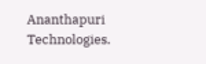Ananthapuri Technologies.